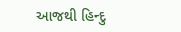આજથી હિન્દુ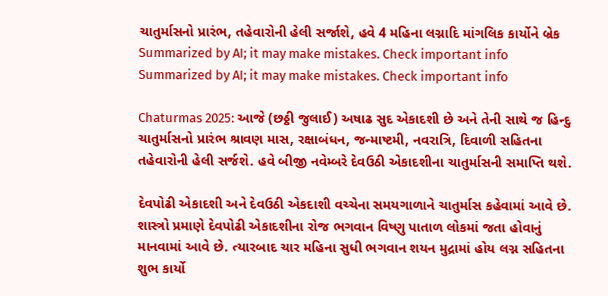ચાતુર્માસનો પ્રારંભ, તહેવારોની હેલી સર્જાશે, હવે 4 મહિના લગ્નાદિ માંગલિક કાર્યોને બ્રેક
Summarized by AI; it may make mistakes. Check important info
Summarized by AI; it may make mistakes. Check important info

Chaturmas 2025: આજે (છઠ્ઠી જુલાઈ) અષાઢ સુદ એકાદશી છે અને તેની સાથે જ હિન્દુ ચાતુર્માસનો પ્રારંભ શ્રાવણ માસ, રક્ષાબંધન, જન્માષ્ટમી, નવરાત્રિ, દિવાળી સહિતના તહેવારોની હેલી સર્જશે. હવે બીજી નવેમ્બરે દેવઉઠી એકાદશીના ચાતુર્માસની સમાપ્તિ થશે.

દેવપોઢી એકાદશી અને દેવઉઠી એકદાશી વચ્ચેના સમયગાળાને ચાતુર્માસ કહેવામાં આવે છે. શાસ્ત્રો પ્રમાણે દેવપોઢી એકાદશીના રોજ ભગવાન વિષ્ણુ પાતાળ લોકમાં જતા હોવાનું માનવામાં આવે છે. ત્યારબાદ ચાર મહિના સુધી ભગવાન શયન મુદ્રામાં હોય લગ્ન સહિતના શુભ કાર્યો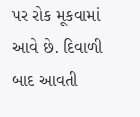પર રોક મૂકવામાં આવે છે. દિવાળી બાદ આવતી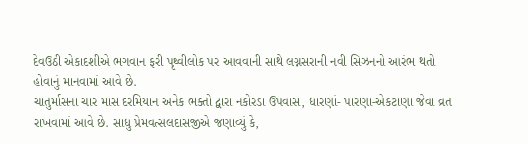દેવઉઠી એકાદશીએ ભગવાન ફરી પૃથ્વીલોક પર આવવાની સાથે લગ્નસરાની નવી સિઝનનો આરંભ થતો હોવાનું માનવામાં આવે છે.
ચાતુર્માસના ચાર માસ દરમિયાન અનેક ભક્તો દ્વારા નકોરડા ઉપવાસ, ધારણાં- પારણા-એકટાણા જેવા વ્રત રાખવામાં આવે છે. સાધુ પ્રેમવત્સલદાસજીએ જણાવ્યું કે,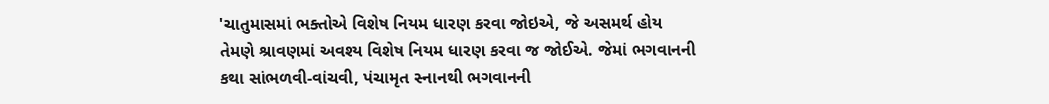'ચાતુમાસમાં ભક્તોએ વિશેષ નિયમ ધારણ કરવા જોઇએ, જે અસમર્થ હોય તેમણે શ્રાવણમાં અવશ્ય વિશેષ નિયમ ધારણ કરવા જ જોઈએ. જેમાં ભગવાનની કથા સાંભળવી-વાંચવી, પંચામૃત સ્નાનથી ભગવાનની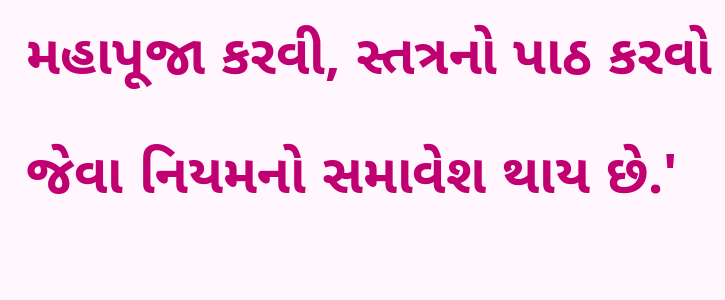મહાપૂજા કરવી, સ્તત્રનો પાઠ કરવો જેવા નિયમનો સમાવેશ થાય છે.'